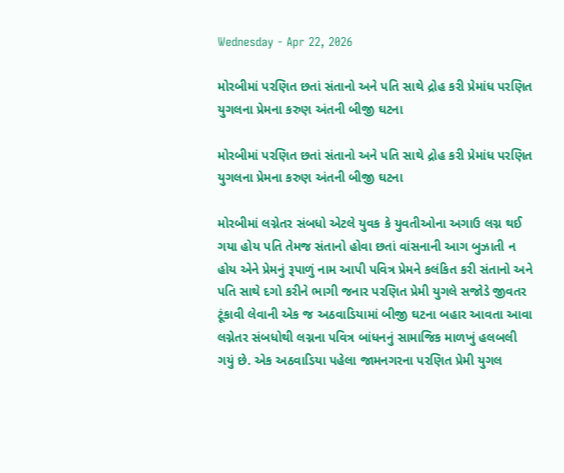Wednesday - Apr 22, 2026

મોરબીમાં પરણિત છતાં સંતાનો અને પતિ સાથે દ્રોહ કરી પ્રેમાંધ પરણિત યુગલના પ્રેમના કરુણ અંતની બીજી ઘટના

મોરબીમાં પરણિત છતાં સંતાનો અને પતિ સાથે દ્રોહ કરી પ્રેમાંધ પરણિત યુગલના પ્રેમના કરુણ અંતની બીજી ઘટના

મોરબીમાં લગ્નેતર સંબધો એટલે યુવક કે યુવતીઓના અગાઉ લગ્ન થઈ ગયા હોય પતિ તેમજ સંતાનો હોવા છતાં વાંસનાની આગ બુઝાતી ન હોય એને પ્રેમનું રૂપાળું નામ આપી પવિત્ર પ્રેમને કલંકિત કરી સંતાનો અને પતિ સાથે દગો કરીને ભાગી જનાર પરણિત પ્રેમી યુગલે સજોડે જીવતર ટૂંકાવી લેવાની એક જ અઠવાડિયામાં બીજી ઘટના બહાર આવતા આવા લગ્નેતર સંબધોથી લગ્નના પવિત્ર બાંધનનું સામાજિક માળખું હલબલી ગયું છે. એક અઠવાડિયા પહેલા જામનગરના પરણિત પ્રેમી યુગલ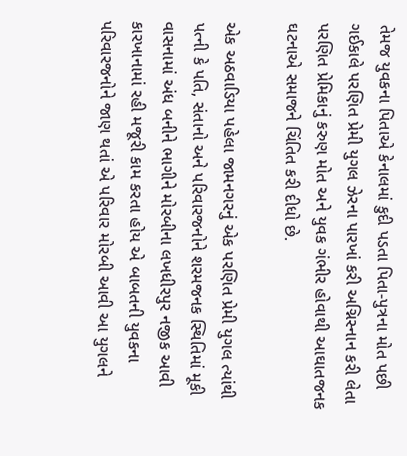તેમજ યુવકના પિતાએ કેનાલમાં કુદી પડતા પિતા-પુત્રના મોત પછી ગઈકાલે પરણિત પ્રેમી યુગલ ઝેરના પારખાં કરી અગ્નિસ્નાન કરી લેતા પરણિત પ્રેમિકાનું કરુણ મોત અને યુવક ગંભીર હોવાથી આઘાતજનક ઘટનાએ સમાજને ચિંતિત કરી દીધો છે.

એક અઠવાડિયા પહેલા જામનગરનું એક પરણિત પ્રેમી યુગલ ત્યાંથી પત્ની કે પતિ, સંતાનો અને પરિવારજનોને શરમજનક સ્થિતિમાં મૂકી વાસનામાં અંધ બનીને ભાગીને મોરબીના લખધીરપુર નજીક આવી કારખાનામાં રહી મજૂરી કામ કરતા હોય એ બાબતની યુવકના પરિવારજનોને જાણ થતાં એ પરિવાર મોરબી આવી આ યુગલને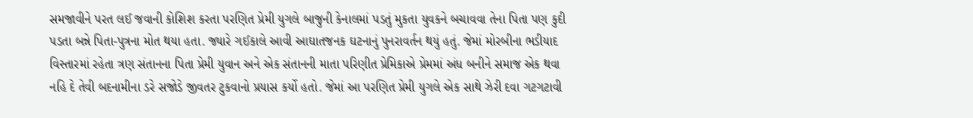સમજાવીને પરત લઈ જવાની કોશિશ કરતા પરણિત પ્રેમી યુગલે બાજુની કેનાલમાં પડતું મુકતા યુવકને બચાવવા તેના પિતા પણ કુદી પડતા બન્ને પિતા-પુત્રના મોત થયા હતા. જ્યારે ગઈકાલે આવી આઘાતજનક ઘટનાનું પુનરાવર્તન થયું હતું. જેમાં મોરબીના ભડીયાદ વિસ્તારમાં રહેતા ત્રણ સંતાનના પિતા પ્રેમી યુવાન અને એક સંતાનની માતા પરિણીત પ્રેમિકાએ પ્રેમમાં અંધ બનીને સમાજ એક થવા નહિ દે તેવી બદનામીના ડરે સજોડે જીવતર ટુકવાનો પ્રયાસ કર્યો હતો. જેમાં આ પરણિત પ્રેમી યુગલે એક સાથે ઝેરી દવા ગટગટાવી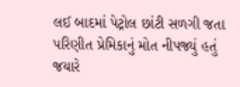લઈ બાદમાં પેટ્રોલ છાંટી સળગી જતા પરિણીત પ્રેમિકાનું મોત નીપજ્યું હતું જયારે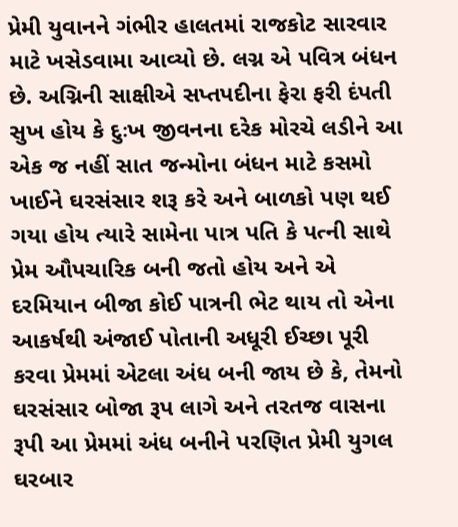પ્રેમી યુવાનને ગંભીર હાલતમાં રાજકોટ સારવાર માટે ખસેડવામા આવ્યો છે. લગ્ન એ પવિત્ર બંધન છે. અગ્નિની સાક્ષીએ સપ્તપદીના ફેરા ફરી દંપતી સુખ હોય કે દુઃખ જીવનના દરેક મોરચે લડીને આ એક જ નહીં સાત જન્મોના બંધન માટે કસમો ખાઈને ઘરસંસાર શરૂ કરે અને બાળકો પણ થઈ ગયા હોય ત્યારે સામેના પાત્ર પતિ કે પત્ની સાથે પ્રેમ ઔપચારિક બની જતો હોય અને એ દરમિયાન બીજા કોઈ પાત્રની ભેટ થાય તો એના આકર્ષથી અંજાઈ પોતાની અધૂરી ઈચ્છા પૂરી કરવા પ્રેમમાં એટલા અંધ બની જાય છે કે, તેમનો ઘરસંસાર બોજા રૂપ લાગે અને તરતજ વાસના રૂપી આ પ્રેમમાં અંધ બનીને પરણિત પ્રેમી યુગલ ઘરબાર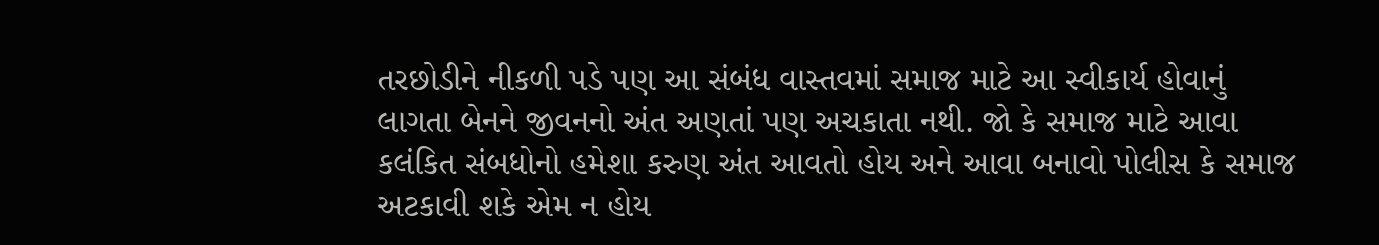તરછોડીને નીકળી પડે પણ આ સંબંધ વાસ્તવમાં સમાજ માટે આ સ્વીકાર્ય હોવાનું લાગતા બેનને જીવનનો અંત અણતાં પણ અચકાતા નથી. જો કે સમાજ માટે આવા કલંકિત સંબધોનો હમેશા કરુણ અંત આવતો હોય અને આવા બનાવો પોલીસ કે સમાજ અટકાવી શકે એમ ન હોય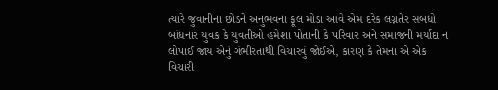ત્યારે જુવાનીના છોડને અનુભવના ફૂલ મોડા આવે એમ દરેક લગ્નતેર સબધો બાંધનાર યુવક કે યુવતીઓ હમેશા પોતાની કે પરિવાર અને સમાજની મર્યાદા ન લોપાઈ જાય એનું ગંભીરતાથી વિચારવું જોઈએ, કારણ કે તેમના એ એક વિચારી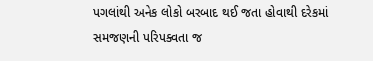પગલાંથી અનેક લોકો બરબાદ થઈ જતા હોવાથી દરેકમાં સમજણની પરિપક્વતા જ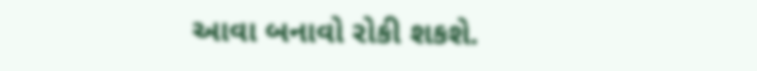આવા બનાવો રોકી શકશે.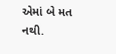એમાં બે મત નથી.